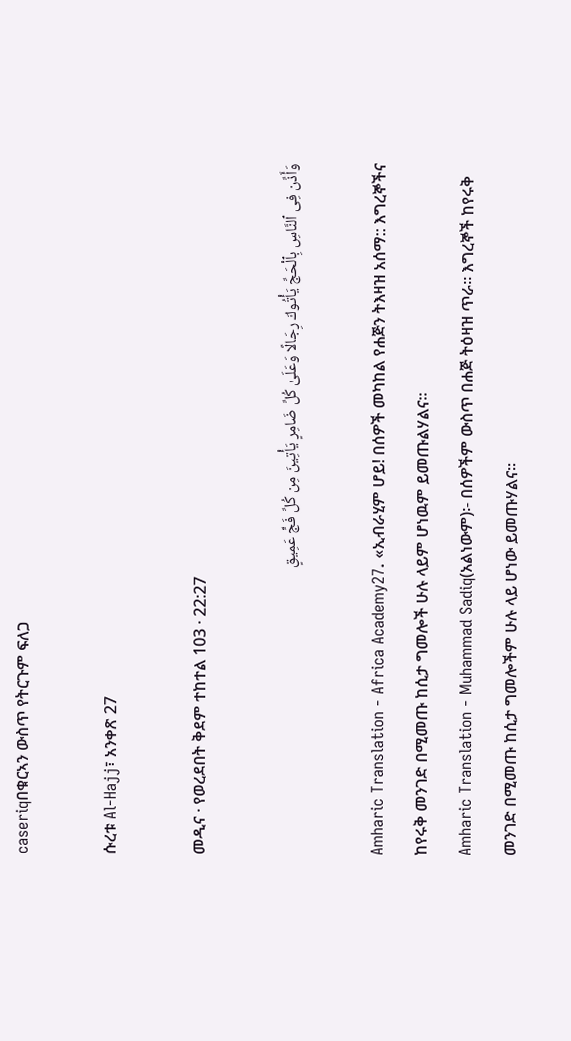caseriqበቁርኣን ውስጥ የትርጉም ፍለጋ

ሱረቱ Al-Hajj፣ አንቀጽ 27

መዲና · የወረደበት ቅደም ተከተል 103 · 22:27

وَأَذِّن فِى ٱلنَّاسِ بِٱلْحَجِّ يَأْتُوكَ رِجَالًا وَعَلَىٰ كُلِّ ضَامِرٍ يَأْتِينَ مِن كُلِّ فَجٍّ عَمِيقٍ

Amharic Translation - Africa Academy27. «ኢብራሂም ሆይ! በሰዎች መካከል የሐጅን ትእዛዝ አሰማ:: እግረኞችና ከየሩቅ መንገድ በሚመጡ ከሲታ ግመሎች ሁሉ ላይም ሆነዉም ይመጡልሃልና።
Amharic Translation - Muhammad Sadiq(አልነውም)፡- በሰዎችም ውስጥ በሐጅ ትዕዛዝ ጥራ፡፡ እግረኞች ከየሩቅ መንገድ በሚመጡ ከሲታ ግመሎችም ሁሉ ላይ ሆነው ይመጡሃልና፡፡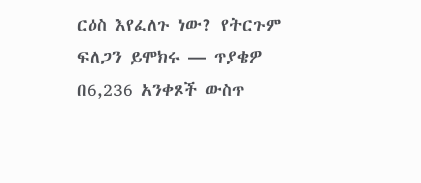ርዕስ እየፈለጉ ነው? የትርጉም ፍለጋን ይሞክሩ — ጥያቄዎ በ6,236 አንቀጾች ውስጥ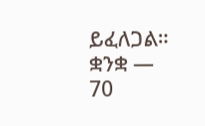ይፈለጋል።
ቋንቋ — 70